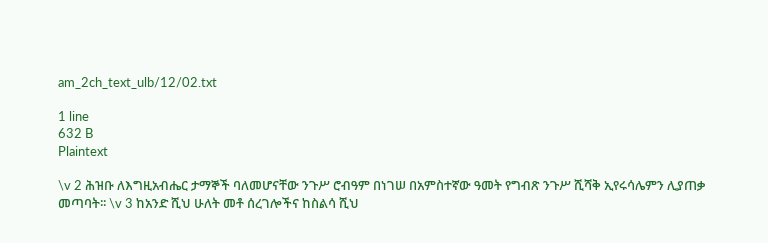am_2ch_text_ulb/12/02.txt

1 line
632 B
Plaintext

\v 2 ሕዝቡ ለእግዚአብሔር ታማኞች ባለመሆናቸው ንጉሥ ሮብዓም በነገሠ በአምስተኛው ዓመት የግብጽ ንጉሥ ሺሻቅ ኢየሩሳሌምን ሊያጠቃ መጣባት፡፡ \v 3 ከአንድ ሺህ ሁለት መቶ ሰረገሎችና ከስልሳ ሺህ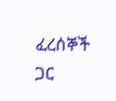ፈረሰኞች ጋር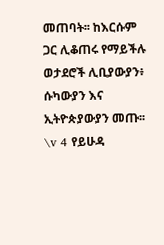መጠባት፡፡ ከእርሱም ጋር ሊቆጠሩ የማይችሉ ወታደሮች ሊቢያውያን፥ ሱካውያን እና ኢትዮጵያውያን መጡ፡፡ \v 4 የይሁዳ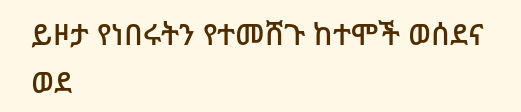ይዞታ የነበሩትን የተመሸጉ ከተሞች ወሰደና ወደ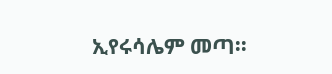ኢየሩሳሌም መጣ፡፡